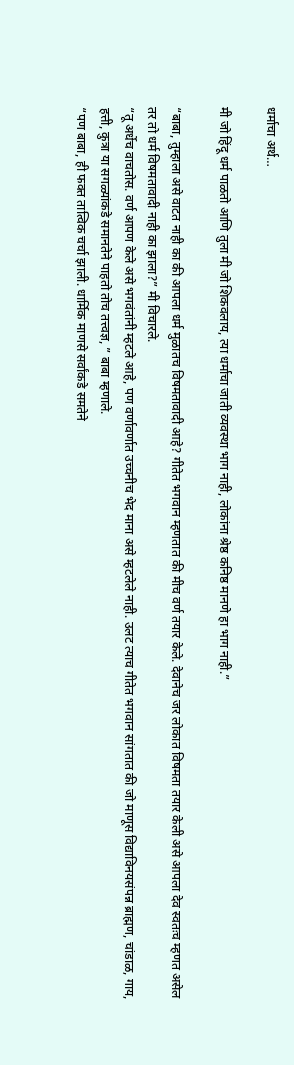धर्माचा अर्थ…

मी जो हिंदू धर्म पाळतो आणि तुला मी जो शिकवलाय, त्या धर्माचा जाती व्यवस्था भाग नाही, लोकांना श्रेष्ठ कनिष्ठ मानणे हा भाग नाही.”

“बाबा, तुम्हाला असे वाटत नाही का की आपला धर्म मुळातच विषमतावादी आहे? गीतेत भगवान म्हणतात की मीच वर्ण तयार केले. देवानेच जर लोकात विषमता तयार केली असे आपला देव स्वतःच म्हणत असेल तर तो धर्म विषमतावादी नाही का झाला?” मी विचारले.
“तू अर्धेच वाचतोस. वर्ण आपण केले असे भगवंतांनी म्हटले आहे, पण वर्णावर्णात उच्चनीच भेद माना असे म्हटलेले नाही. उलट त्याच गीतेत भगवान सांगतात की जो माणूस विद्याविनयसंपन्न ब्राह्मण, चांडाळ, गाय, हत्ती, कुत्रा या सगळ्यांकडे समानतेने पाहतो तोच तत्त्वज्ञ, ” बाबा म्हणाले.
“पण बाबा, ही फक्त तात्विक चर्चा झाली. धार्मिक माणसे सर्वांकडे समतेने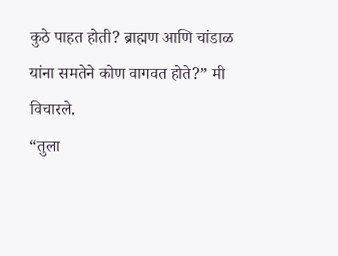कुठे पाहत होती? ब्राह्मण आणि चांडाळ यांना समतेने कोण वागवत होते?” मी विचारले.
“तुला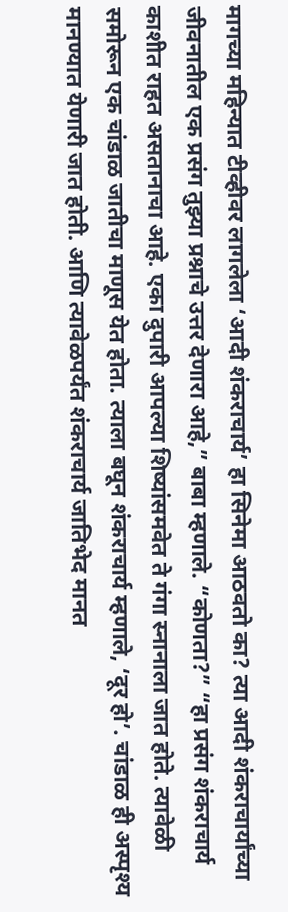मागच्या महिन्यात टीव्हीवर लागलेला ‘आदी शंकराचार्य’ हा सिनेमा आठवतो का? त्या आदी शंकराचार्यांच्या जीवनातील एक प्रसंग तुझ्या प्रश्नाचे उत्तर देणारा आहे,” बाबा म्हणाले. “कोणता?” “हा प्रसंग शंकराचार्य काशीत राहत असतानाचा आहे. एका दुपारी आपल्या शिष्यांसमवेत ते गंगा स्नानाला जात होते. त्यावेळी समोरून एक चांडाळ जातीचा माणूस येत होता. त्याला बघून शंकराचार्य म्हणाले, ‘दूर हो’. चांडाळ ही अस्पृश्य मानण्यात येणारी जात होती. आणि त्यावेळपर्यंत शंकराचार्य जातिभेद मानत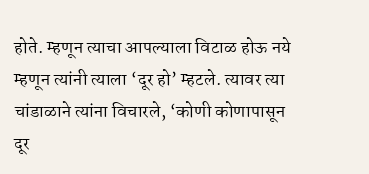होते. म्हणून त्याचा आपल्याला विटाळ होऊ नये म्हणून त्यांनी त्याला ‘दूर हो’ म्हटले. त्यावर त्या चांडाळाने त्यांना विचारले, ‘कोणी कोणापासून दूर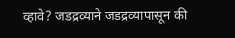व्हावे? जडद्रव्याने जडद्रव्यापासून की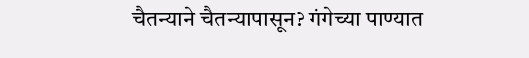चैतन्याने चैतन्यापासून? गंगेच्या पाण्यात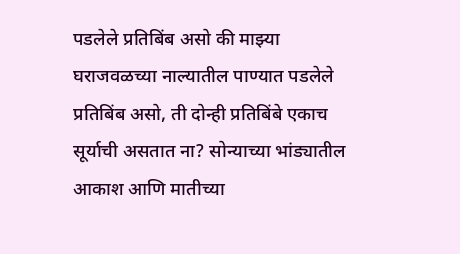पडलेले प्रतिबिंब असो की माझ्या घराजवळच्या नाल्यातील पाण्यात पडलेले प्रतिबिंब असो, ती दोन्ही प्रतिबिंबे एकाच सूर्याची असतात ना? सोन्याच्या भांड्यातील आकाश आणि मातीच्या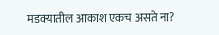मडक्यातील आकाश एकच असते ना?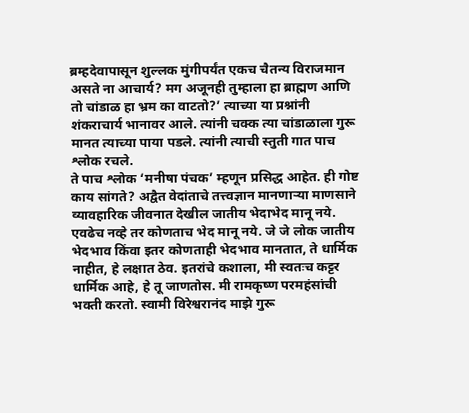ब्रम्हदेवापासून शुल्लक मुंगीपर्यंत एकच चैतन्य विराजमान असते ना आचार्य? मग अजूनही तुम्हाला हा ब्राह्मण आणि तो चांडाळ हा भ्रम का वाटतो?’ त्याच्या या प्रश्नांनी शंकराचार्य भानावर आले. त्यांनी चक्क त्या चांडाळाला गुरू मानत त्याच्या पाया पडले. त्यांनी त्याची स्तुती गात पाच श्लोक रचले.
ते पाच श्लोक ‘मनीषा पंचक’ म्हणून प्रसिद्ध आहेत. ही गोष्ट काय सांगते? अद्वैत वेदांताचे तत्त्वज्ञान मानणार्‍या माणसाने व्यावहारिक जीवनात देखील जातीय भेदाभेद मानू नये. एवढेच नव्हे तर कोणताच भेद मानू नये. जे जे लोक जातीय भेदभाव किंवा इतर कोणताही भेदभाव मानतात, ते धार्मिक नाहीत, हे लक्षात ठेव. इतरांचे कशाला, मी स्वतःच कट्टर धार्मिक आहे, हे तू जाणतोस. मी रामकृष्ण परमहंसांची भक्ती करतो. स्वामी विरेश्वरानंद माझे गुरू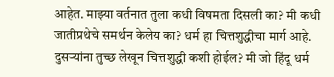आहेत. माझ्या वर्तनात तुला कधी विषमता दिसली का? मी कधी जातीप्रथेचे समर्थन केलेय का? धर्म हा चित्तशुद्धीचा मार्ग आहे. दुसऱ्यांना तुच्छ लेखून चित्तशुद्धी कशी होईल? मी जो हिंदू धर्म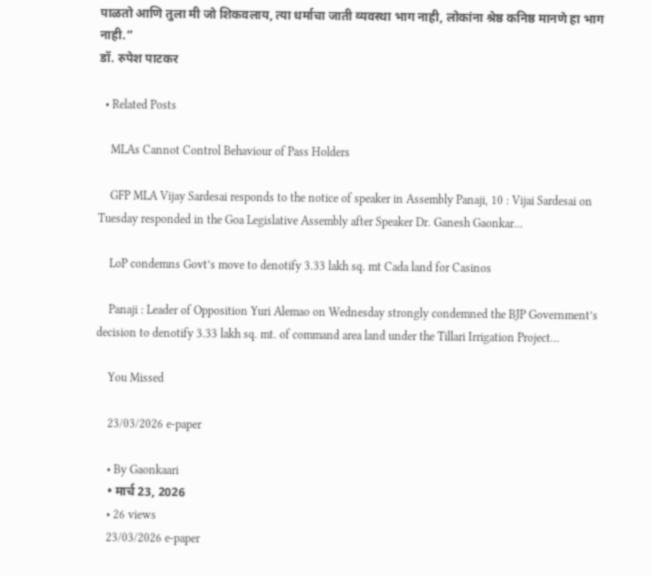पाळतो आणि तुला मी जो शिकवलाय, त्या धर्माचा जाती व्यवस्था भाग नाही, लोकांना श्रेष्ठ कनिष्ठ मानणे हा भाग नाही.”
डॉ. रुपेश पाटकर

  • Related Posts

    MLAs Cannot Control Behaviour of Pass Holders

    GFP MLA Vijay Sardesai responds to the notice of speaker in Assembly Panaji, 10 : Vijai Sardesai on Tuesday responded in the Goa Legislative Assembly after Speaker Dr. Ganesh Gaonkar…

    LoP condemns Govt’s move to denotify 3.33 lakh sq. mt Cada land for Casinos

    Panaji : Leader of Opposition Yuri Alemao on Wednesday strongly condemned the BJP Government’s decision to denotify 3.33 lakh sq. mt. of command area land under the Tillari Irrigation Project…

    You Missed

    23/03/2026 e-paper

    • By Gaonkaari
    • मार्च 23, 2026
    • 26 views
    23/03/2026 e-paper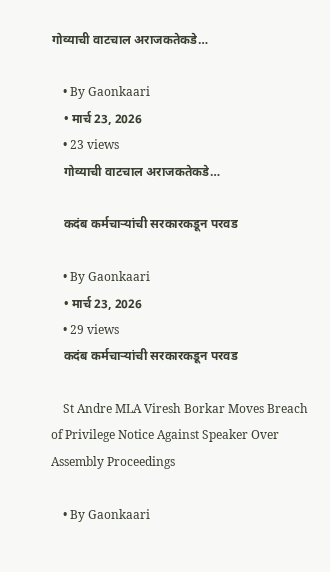गोव्याची वाटचाल अराजकतेकडे…

    • By Gaonkaari
    • मार्च 23, 2026
    • 23 views
    गोव्याची वाटचाल अराजकतेकडे…

    कदंब कर्मचाऱ्यांची सरकारकडून परवड

    • By Gaonkaari
    • मार्च 23, 2026
    • 29 views
    कदंब कर्मचाऱ्यांची सरकारकडून परवड

    St Andre MLA Viresh Borkar Moves Breach of Privilege Notice Against Speaker Over Assembly Proceedings

    • By Gaonkaari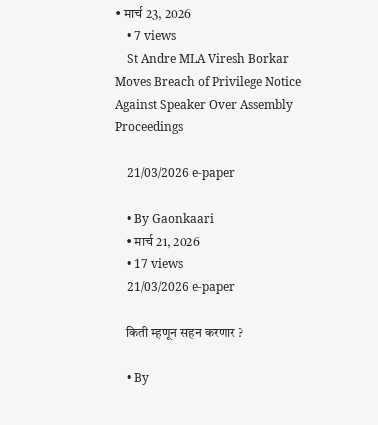• मार्च 23, 2026
    • 7 views
    St Andre MLA Viresh Borkar Moves Breach of Privilege Notice Against Speaker Over Assembly Proceedings

    21/03/2026 e-paper

    • By Gaonkaari
    • मार्च 21, 2026
    • 17 views
    21/03/2026 e-paper

    किती म्हणून सहन करणार ?

    • By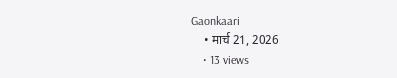Gaonkaari
    • मार्च 21, 2026
    • 13 views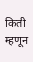किती म्हणून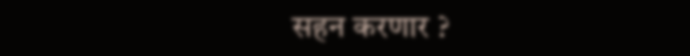सहन करणार ?